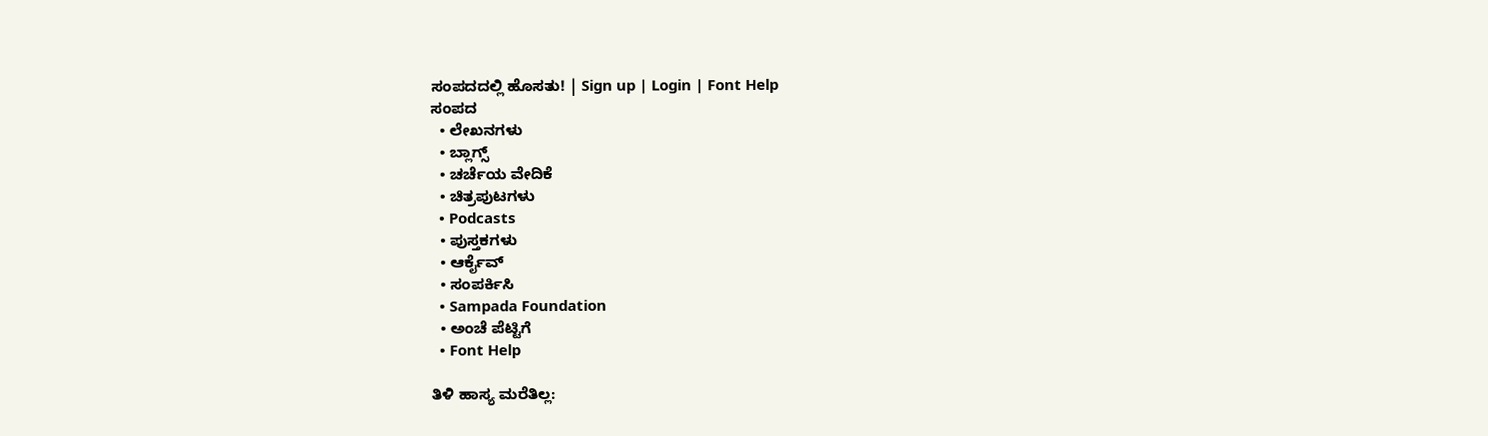ಸಂಪದದಲ್ಲಿ ಹೊಸತು! | Sign up | Login | Font Help
ಸಂಪದ
  • ಲೇಖನಗಳು
  • ಬ್ಲಾಗ್ಸ್
  • ಚರ್ಚೆಯ ವೇದಿಕೆ
  • ಚಿತ್ರಪುಟಗಳು
  • Podcasts
  • ಪುಸ್ತಕಗಳು
  • ಆರ್ಕೈವ್
  • ಸಂಪರ್ಕಿಸಿ
  • Sampada Foundation
  • ಅಂಚೆ ಪೆಟ್ಟಿಗೆ
  • Font Help

ತಿಳಿ ಹಾಸ್ಯ ಮರೆತಿಲ್ಲ: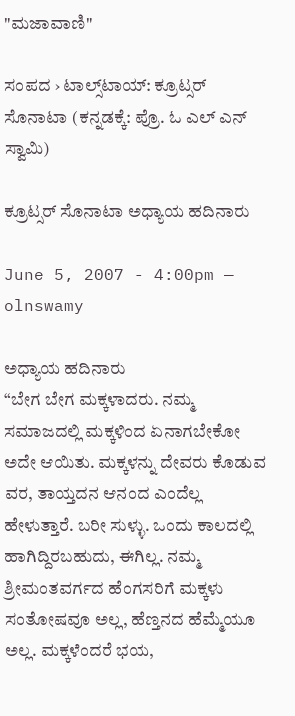"ಮಜಾವಾಣಿ"

ಸಂಪದ › ಟಾಲ್ಸ್‌ಟಾಯ್: ಕ್ರೂಟ್ಸರ್ ಸೊನಾಟಾ (ಕನ್ನಡಕ್ಕೆ: ಪ್ರೊ. ಓ ಎಲ್ ಎನ್ ಸ್ವಾಮಿ)

ಕ್ರೂಟ್ಸರ್ ಸೊನಾಟಾ ಅಧ್ಯಾಯ ಹದಿನಾರು

June 5, 2007 - 4:00pm — olnswamy

ಅಧ್ಯಾಯ ಹದಿನಾರು
“ಬೇಗ ಬೇಗ ಮಕ್ಕಳಾದರು. ನಮ್ಮ ಸಮಾಜದಲ್ಲಿ ಮಕ್ಕಳಿಂದ ಏನಾಗಬೇಕೋ ಅದೇ ಆಯಿತು. ಮಕ್ಕಳನ್ನು ದೇವರು ಕೊಡುವ ವರ, ತಾಯ್ತದನ ಆನಂದ ಎಂದೆಲ್ಲ ಹೇಳುತ್ತಾರೆ. ಬರೀ ಸುಳ್ಳು. ಒಂದು ಕಾಲದಲ್ಲಿ ಹಾಗಿದ್ದಿರಬಹುದು, ಈಗಿಲ್ಲ. ನಮ್ಮ ಶ್ರೀಮಂತವರ್ಗದ ಹೆಂಗಸರಿಗೆ ಮಕ್ಕಳು ಸಂತೋಷವೂ ಅಲ್ಲ, ಹೆಣ್ತನದ ಹೆಮ್ಮೆಯೂ ಅಲ್ಲ. ಮಕ್ಕಳೆಂದರೆ ಭಯ,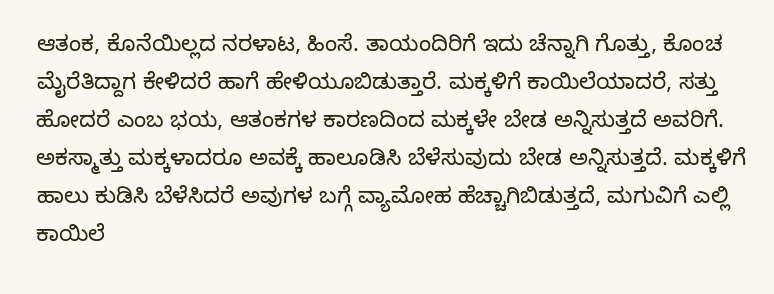ಆತಂಕ, ಕೊನೆಯಿಲ್ಲದ ನರಳಾಟ, ಹಿಂಸೆ. ತಾಯಂದಿರಿಗೆ ಇದು ಚೆನ್ನಾಗಿ ಗೊತ್ತು, ಕೊಂಚ ಮೈರೆತಿದ್ದಾಗ ಕೇಳಿದರೆ ಹಾಗೆ ಹೇಳಿಯೂಬಿಡುತ್ತಾರೆ. ಮಕ್ಕಳಿಗೆ ಕಾಯಿಲೆಯಾದರೆ, ಸತ್ತು ಹೋದರೆ ಎಂಬ ಭಯ, ಆತಂಕಗಳ ಕಾರಣದಿಂದ ಮಕ್ಕಳೇ ಬೇಡ ಅನ್ನಿಸುತ್ತದೆ ಅವರಿಗೆ. ಅಕಸ್ಮಾತ್ತು ಮಕ್ಕಳಾದರೂ ಅವಕ್ಕೆ ಹಾಲೂಡಿಸಿ ಬೆಳೆಸುವುದು ಬೇಡ ಅನ್ನಿಸುತ್ತದೆ. ಮಕ್ಕಳಿಗೆ ಹಾಲು ಕುಡಿಸಿ ಬೆಳೆಸಿದರೆ ಅವುಗಳ ಬಗ್ಗೆ ವ್ಯಾಮೋಹ ಹೆಚ್ಚಾಗಿಬಿಡುತ್ತದೆ, ಮಗುವಿಗೆ ಎಲ್ಲಿ ಕಾಯಿಲೆ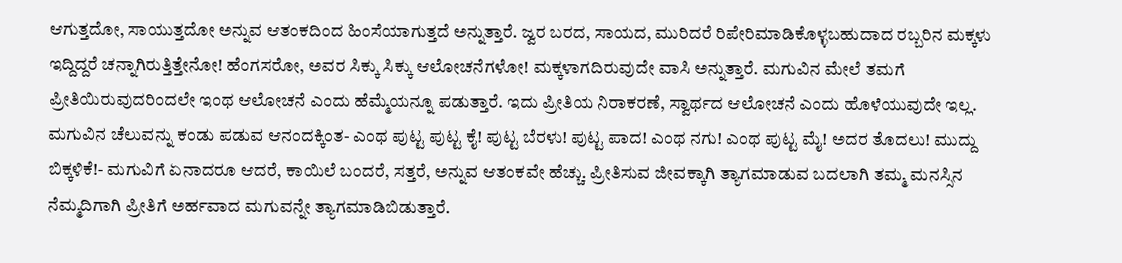ಆಗುತ್ತದೋ, ಸಾಯುತ್ತದೋ ಅನ್ನುವ ಆತಂಕದಿಂದ ಹಿಂಸೆಯಾಗುತ್ತದೆ ಅನ್ನುತ್ತಾರೆ. ಜ್ವರ ಬರದ, ಸಾಯದ, ಮುರಿದರೆ ರಿಪೇರಿಮಾಡಿಕೊಳ್ಳಬಹುದಾದ ರಬ್ಬರಿನ ಮಕ್ಕಳು ಇದ್ದಿದ್ದರೆ ಚನ್ನಾಗಿರುತ್ತಿತ್ತೇನೋ! ಹೆಂಗಸರೋ, ಅವರ ಸಿಕ್ಕು ಸಿಕ್ಕು ಆಲೋಚನೆಗಳೋ! ಮಕ್ಕಳಾಗದಿರುವುದೇ ವಾಸಿ ಅನ್ನುತ್ತಾರೆ. ಮಗುವಿನ ಮೇಲೆ ತಮಗೆ ಪ್ರೀತಿಯಿರುವುದರಿಂದಲೇ ಇಂಥ ಆಲೋಚನೆ ಎಂದು ಹೆಮ್ಮೆಯನ್ನೂ ಪಡುತ್ತಾರೆ. ಇದು ಪ್ರೀತಿಯ ನಿರಾಕರಣೆ, ಸ್ವಾರ್ಥದ ಆಲೋಚನೆ ಎಂದು ಹೊಳೆಯುವುದೇ ಇಲ್ಲ. ಮಗುವಿನ ಚೆಲುವನ್ನು ಕಂಡು ಪಡುವ ಆನಂದಕ್ಕಿಂತ- ಎಂಥ ಪುಟ್ಟ ಪುಟ್ಟ ಕೈ! ಪುಟ್ಟ ಬೆರಳು! ಪುಟ್ಟ ಪಾದ! ಎಂಥ ನಗು! ಎಂಥ ಪುಟ್ಟ ಮೈ! ಅದರ ತೊದಲು! ಮುದ್ದು ಬಿಕ್ಕಳಿಕೆ!- ಮಗುವಿಗೆ ಏನಾದರೂ ಆದರೆ, ಕಾಯಿಲೆ ಬಂದರೆ, ಸತ್ತರೆ, ಅನ್ನುವ ಆತಂಕವೇ ಹೆಚ್ಚು. ಪ್ರೀತಿಸುವ ಜೀವಕ್ಕಾಗಿ ತ್ಯಾಗಮಾಡುವ ಬದಲಾಗಿ ತಮ್ಮ ಮನಸ್ಸಿನ ನೆಮ್ಮದಿಗಾಗಿ ಪ್ರೀತಿಗೆ ಅರ್ಹವಾದ ಮಗುವನ್ನೇ ತ್ಯಾಗಮಾಡಿಬಿಡುತ್ತಾರೆ.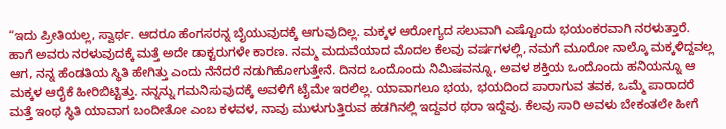“ಇದು ಪ್ರೀತಿಯಲ್ಲ, ಸ್ವಾರ್ಥ. ಆದರೂ ಹೆಂಗಸರನ್ನ ಬೈಯುವುದಕ್ಕೆ ಆಗುವುದಿಲ್ಲ. ಮಕ್ಕಳ ಆರೋಗ್ಯದ ಸಲುವಾಗಿ ಎಷ್ಟೊಂದು ಭಯಂಕರವಾಗಿ ನರಳುತ್ತಾರೆ. ಹಾಗೆ ಅವರು ನರಳುವುದಕ್ಕೆ ಮತ್ತೆ ಅದೇ ಡಾಕ್ಟರುಗಳೇ ಕಾರಣ. ನಮ್ಮ ಮದುವೆಯಾದ ಮೊದಲ ಕೆಲವು ವರ್ಷಗಳಲ್ಲಿ, ನಮಗೆ ಮೂರೋ ನಾಲ್ಕೊ ಮಕ್ಕಳಿದ್ದವಲ್ಲ ಆಗ, ನನ್ನ ಹೆಂಡತಿಯ ಸ್ಥಿತಿ ಹೇಗಿತ್ತು ಎಂದು ನೆನೆದರೆ ನಡುಗಿಹೋಗುತ್ತೇನೆ. ದಿನದ ಒಂದೊಂದು ನಿಮಿಷವನ್ನೂ, ಅವಳ ಶಕ್ತಿಯ ಒಂದೊಂದು ಹನಿಯನ್ನೂ ಆ ಮಕ್ಕಳ ಆರೈಕೆ ಹೀರಿಬಿಟ್ಟಿತ್ತು. ನನ್ನನ್ನು ಗಮನಿಸುವುದಕ್ಕೆ ಅವಳಿಗೆ ಟೈಮೇ ಇರಲಿಲ್ಲ. ಯಾವಾಗಲೂ ಭಯ, ಭಯದಿಂದ ಪಾರಾಗುವ ತವಕ, ಒಮ್ಮೆ ಪಾರಾದರೆ ಮತ್ತೆ ಇಂಥ ಸ್ಥಿತಿ ಯಾವಾಗ ಬಂದೀತೋ ಎಂಬ ಕಳವಳ, ನಾವು ಮುಳುಗುತ್ತಿರುವ ಹಡಗಿನಲ್ಲಿ ಇದ್ದವರ ಥರಾ ಇದ್ದೆವು. ಕೆಲವು ಸಾರಿ ಅವಳು ಬೇಕಂತಲೇ ಹೀಗೆ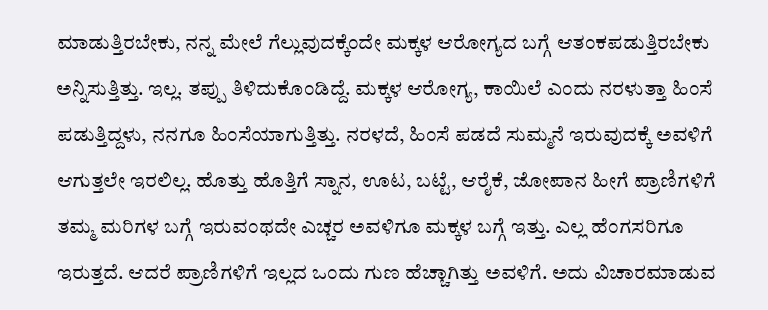ಮಾಡುತ್ತಿರಬೇಕು, ನನ್ನ ಮೇಲೆ ಗೆಲ್ಲುವುದಕ್ಕೆಂದೇ ಮಕ್ಕಳ ಆರೋಗ್ಯದ ಬಗ್ಗೆ ಆತಂಕಪಡುತ್ತಿರಬೇಕು ಅನ್ನಿಸುತ್ತಿತ್ತು. ಇಲ್ಲ. ತಪ್ಪು ತಿಳಿದುಕೊಂಡಿದ್ದೆ. ಮಕ್ಕಳ ಆರೋಗ್ಯ, ಕಾಯಿಲೆ ಎಂದು ನರಳುತ್ತಾ ಹಿಂಸೆ ಪಡುತ್ತಿದ್ದಳು, ನನಗೂ ಹಿಂಸೆಯಾಗುತ್ತಿತ್ತು. ನರಳದೆ, ಹಿಂಸೆ ಪಡದೆ ಸುಮ್ಮನೆ ಇರುವುದಕ್ಕೆ ಅವಳಿಗೆ ಆಗುತ್ತಲೇ ಇರಲಿಲ್ಲ. ಹೊತ್ತು ಹೊತ್ತಿಗೆ ಸ್ನಾನ, ಊಟ, ಬಟ್ಟೆ, ಆರೈಕೆ, ಜೋಪಾನ ಹೀಗೆ ಪ್ರಾಣಿಗಳಿಗೆ ತಮ್ಮ ಮರಿಗಳ ಬಗ್ಗೆ ಇರುವಂಥದೇ ಎಚ್ಚರ ಅವಳಿಗೂ ಮಕ್ಕಳ ಬಗ್ಗೆ ಇತ್ತು. ಎಲ್ಲ ಹೆಂಗಸರಿಗೂ ಇರುತ್ತದೆ. ಆದರೆ ಪ್ರಾಣಿಗಳಿಗೆ ಇಲ್ಲದ ಒಂದು ಗುಣ ಹೆಚ್ಚಾಗಿತ್ತು ಅವಳಿಗೆ. ಅದು ವಿಚಾರಮಾಡುವ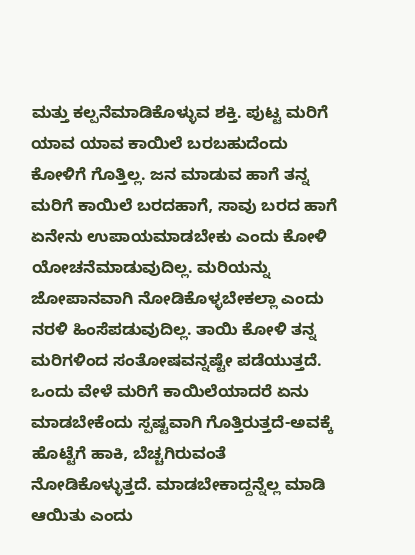ಮತ್ತು ಕಲ್ಪನೆಮಾಡಿಕೊಳ್ಳುವ ಶಕ್ತಿ. ಪುಟ್ಟ ಮರಿಗೆ ಯಾವ ಯಾವ ಕಾಯಿಲೆ ಬರಬಹುದೆಂದು ಕೋಳಿಗೆ ಗೊತ್ತಿಲ್ಲ. ಜನ ಮಾಡುವ ಹಾಗೆ ತನ್ನ ಮರಿಗೆ ಕಾಯಿಲೆ ಬರದಹಾಗೆ, ಸಾವು ಬರದ ಹಾಗೆ ಏನೇನು ಉಪಾಯಮಾಡಬೇಕು ಎಂದು ಕೋಳಿ ಯೋಚನೆಮಾಡುವುದಿಲ್ಲ. ಮರಿಯನ್ನು ಜೋಪಾನವಾಗಿ ನೋಡಿಕೊಳ್ಳಬೇಕಲ್ಲಾ ಎಂದು ನರಳಿ ಹಿಂಸೆಪಡುವುದಿಲ್ಲ. ತಾಯಿ ಕೋಳಿ ತನ್ನ ಮರಿಗಳಿಂದ ಸಂತೋಷವನ್ನಷ್ಟೇ ಪಡೆಯುತ್ತದೆ. ಒಂದು ವೇಳೆ ಮರಿಗೆ ಕಾಯಿಲೆಯಾದರೆ ಏನು ಮಾಡಬೇಕೆಂದು ಸ್ಪಷ್ಟವಾಗಿ ಗೊತ್ತಿರುತ್ತದೆ-ಅವಕ್ಕೆ ಹೊಟ್ಟೆಗೆ ಹಾಕಿ, ಬೆಚ್ಚಗಿರುವಂತೆ ನೋಡಿಕೊಳ್ಳುತ್ತದೆ. ಮಾಡಬೇಕಾದ್ದನ್ನೆಲ್ಲ ಮಾಡಿ ಆಯಿತು ಎಂದು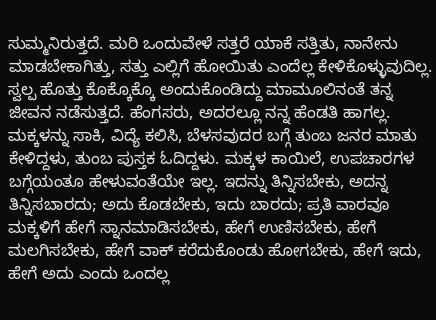ಸುಮ್ಮನಿರುತ್ತದೆ. ಮರಿ ಒಂದುವೇಳೆ ಸತ್ತರೆ ಯಾಕೆ ಸತ್ತಿತು, ನಾನೇನು ಮಾಡಬೇಕಾಗಿತ್ತು, ಸತ್ತು ಎಲ್ಲಿಗೆ ಹೋಯಿತು ಎಂದೆಲ್ಲ ಕೇಳಿಕೊಳ್ಳುವುದಿಲ್ಲ. ಸ್ವಲ್ಪ ಹೊತ್ತು ಕೊಕ್ಕೊಕ್ಕೊ ಅಂದುಕೊಂಡಿದ್ದು ಮಾಮೂಲಿನಂತೆ ತನ್ನ ಜೀವನ ನಡೆಸುತ್ತದೆ. ಹೆಂಗಸರು, ಅದರಲ್ಲೂ ನನ್ನ ಹೆಂಡತಿ ಹಾಗಲ್ಲ. ಮಕ್ಕಳನ್ನು ಸಾಕಿ, ವಿದ್ಯೆ ಕಲಿಸಿ, ಬೆಳಸವುದರ ಬಗ್ಗೆ ತುಂಬ ಜನರ ಮಾತು ಕೇಳಿದ್ದಳು, ತುಂಬ ಪುಸ್ತಕ ಓದಿದ್ದಳು. ಮಕ್ಕಳ ಕಾಯಿಲೆ, ಉಪಚಾರಗಳ ಬಗ್ಗೆಯಂತೂ ಹೇಳುವಂತೆಯೇ ಇಲ್ಲ. ಇದನ್ನು ತಿನ್ನಿಸಬೇಕು, ಅದನ್ನ ತಿನ್ನಿಸಬಾರದು; ಅದು ಕೊಡಬೇಕು, ಇದು ಬಾರದು; ಪ್ರತಿ ವಾರವೂ ಮಕ್ಕಳಿಗೆ ಹೇಗೆ ಸ್ನಾನಮಾಡಿಸಬೇಕು, ಹೇಗೆ ಉಣಿಸಬೇಕು, ಹೇಗೆ ಮಲಗಿಸಬೇಕು, ಹೇಗೆ ವಾಕ್ ಕರೆದುಕೊಂಡು ಹೋಗಬೇಕು, ಹೇಗೆ ಇದು, ಹೇಗೆ ಅದು ಎಂದು ಒಂದಲ್ಲ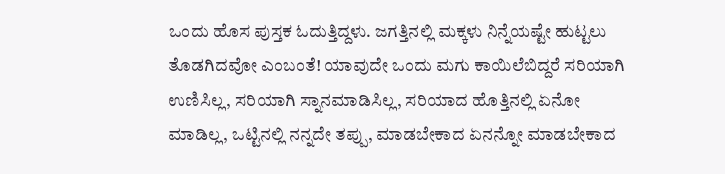ಒಂದು ಹೊಸ ಪುಸ್ತಕ ಓದುತ್ತಿದ್ದಳು. ಜಗತ್ತಿನಲ್ಲಿ ಮಕ್ಕಳು ನಿನ್ನೆಯಷ್ಟೇ ಹುಟ್ಟಲು ತೊಡಗಿದವೋ ಎಂಬಂತೆ! ಯಾವುದೇ ಒಂದು ಮಗು ಕಾಯಿಲೆಬಿದ್ದರೆ ಸರಿಯಾಗಿ ಉಣಿಸಿಲ್ಲ, ಸರಿಯಾಗಿ ಸ್ನಾನಮಾಡಿಸಿಲ್ಲ, ಸರಿಯಾದ ಹೊತ್ತಿನಲ್ಲಿ ಏನೋ ಮಾಡಿಲ್ಲ, ಒಟ್ಟಿನಲ್ಲಿ ನನ್ನದೇ ತಪ್ಪು, ಮಾಡಬೇಕಾದ ಏನನ್ನೋ ಮಾಡಬೇಕಾದ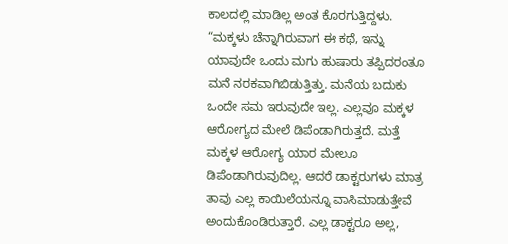ಕಾಲದಲ್ಲಿ ಮಾಡಿಲ್ಲ ಅಂತ ಕೊರಗುತ್ತಿದ್ದಳು.
“ಮಕ್ಕಳು ಚೆನ್ನಾಗಿರುವಾಗ ಈ ಕಥೆ, ಇನ್ನು ಯಾವುದೇ ಒಂದು ಮಗು ಹುಷಾರು ತಪ್ಪಿದರಂತೂ ಮನೆ ನರಕವಾಗಿಬಿಡುತ್ತಿತ್ತು. ಮನೆಯ ಬದುಕು ಒಂದೇ ಸಮ ಇರುವುದೇ ಇಲ್ಲ. ಎಲ್ಲವೂ ಮಕ್ಕಳ ಆರೋಗ್ಯದ ಮೇಲೆ ಡಿಪೆಂಡಾಗಿರುತ್ತದೆ. ಮತ್ತೆ ಮಕ್ಕಳ ಆರೋಗ್ಯ ಯಾರ ಮೇಲೂ ಡಿಪೆಂಡಾಗಿರುವುದಿಲ್ಲ. ಆದರೆ ಡಾಕ್ಟರುಗಳು ಮಾತ್ರ ತಾವು ಎಲ್ಲ ಕಾಯಿಲೆಯನ್ನೂ ವಾಸಿಮಾಡುತ್ತೇವೆ ಅಂದುಕೊಂಡಿರುತ್ತಾರೆ. ಎಲ್ಲ ಡಾಕ್ಟರೂ ಅಲ್ಲ,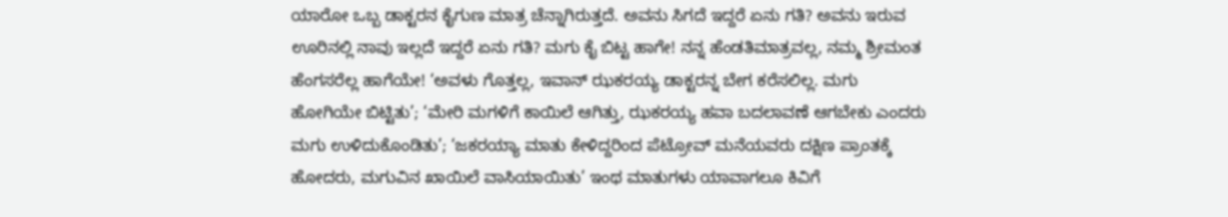ಯಾರೋ ಒಬ್ಬ ಡಾಕ್ಟರನ ಕೈಗುಣ ಮಾತ್ರ ಚೆನ್ನಾಗಿರುತ್ತದೆ. ಅವನು ಸಿಗದೆ ಇದ್ದರೆ ಏನು ಗತಿ? ಅವನು ಇರುವ ಊರಿನಲ್ಲಿ ನಾವು ಇಲ್ಲದೆ ಇದ್ದರೆ ಏನು ಗತಿ? ಮಗು ಕೈ ಬಿಟ್ಟ ಹಾಗೇ! ನನ್ನ ಹೆಂಡತಿಮಾತ್ರವಲ್ಲ, ನಮ್ಮ ಶ್ರೀಮಂತ ಹೆಂಗಸರೆಲ್ಲ ಹಾಗೆಯೇ! ‘ಅವಳು ಗೊತ್ತಲ್ಲ, ಇವಾನ್ ಝಕರಯ್ಯ ಡಾಕ್ಟರನ್ನ ಬೇಗ ಕರೆಸಲಿಲ್ಲ. ಮಗು ಹೋಗಿಯೇ ಬಿಟ್ಟಿತು’; ‘ಮೇರಿ ಮಗಳಿಗೆ ಕಾಯಿಲೆ ಆಗಿತ್ತು, ಝಕರಯ್ಯ ಹವಾ ಬದಲಾವಣೆ ಆಗಬೇಕು ಎಂದರು ಮಗು ಉಳಿದುಕೊಂಡಿತು’; ‘ಜಕರಯ್ಯಾ ಮಾತು ಕೇಳಿದ್ದರಿಂದ ಪೆಟ್ರೋವ್ ಮನೆಯವರು ದಕ್ಷಿಣ ಪ್ರಾಂತಕ್ಕೆ ಹೋದರು, ಮಗುವಿನ ಖಾಯಿಲೆ ವಾಸಿಯಾಯಿತು’ ಇಂಥ ಮಾತುಗಳು ಯಾವಾಗಲೂ ಕಿವಿಗೆ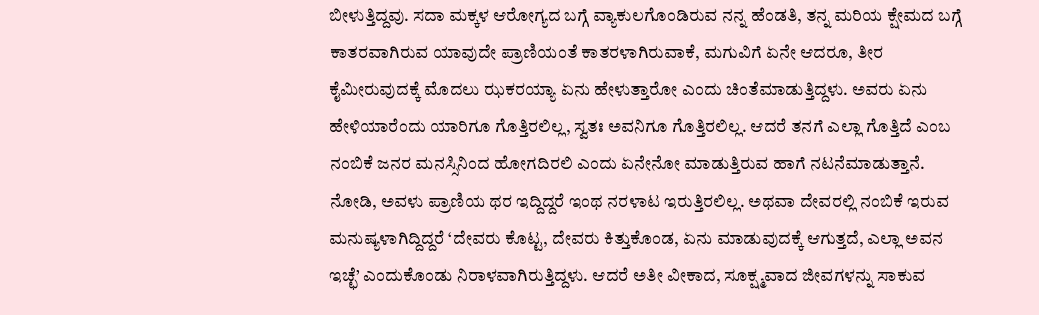ಬೀಳುತ್ತಿದ್ದವು. ಸದಾ ಮಕ್ಕಳ ಆರೋಗ್ಯದ ಬಗ್ಗೆ ವ್ಯಾಕುಲಗೊಂಡಿರುವ ನನ್ನ ಹೆಂಡತಿ, ತನ್ನ ಮರಿಯ ಕ್ಷೇಮದ ಬಗ್ಗೆ ಕಾತರವಾಗಿರುವ ಯಾವುದೇ ಪ್ರಾಣಿಯಂತೆ ಕಾತರಳಾಗಿರುವಾಕೆ, ಮಗುವಿಗೆ ಏನೇ ಆದರೂ, ತೀರ ಕೈಮೀರುವುದಕ್ಕೆ ಮೊದಲು ಝಕರಯ್ಯಾ ಏನು ಹೇಳುತ್ತಾರೋ ಎಂದು ಚಿಂತೆಮಾಡುತ್ತಿದ್ದಳು. ಅವರು ಏನು ಹೇಳಿಯಾರೆಂದು ಯಾರಿಗೂ ಗೊತ್ತಿರಲಿಲ್ಲ, ಸ್ವತಃ ಅವನಿಗೂ ಗೊತ್ತಿರಲಿಲ್ಲ. ಆದರೆ ತನಗೆ ಎಲ್ಲಾ ಗೊತ್ತಿದೆ ಎಂಬ ನಂಬಿಕೆ ಜನರ ಮನಸ್ಸಿನಿಂದ ಹೋಗದಿರಲಿ ಎಂದು ಏನೇನೋ ಮಾಡುತ್ತಿರುವ ಹಾಗೆ ನಟನೆಮಾಡುತ್ತಾನೆ. ನೋಡಿ, ಅವಳು ಪ್ರಾಣಿಯ ಥರ ಇದ್ದಿದ್ದರೆ ಇಂಥ ನರಳಾಟ ಇರುತ್ತಿರಲಿಲ್ಲ. ಅಥವಾ ದೇವರಲ್ಲಿ ನಂಬಿಕೆ ಇರುವ ಮನುಷ್ಯಳಾಗಿದ್ದಿದ್ದರೆ ‘ದೇವರು ಕೊಟ್ಟ, ದೇವರು ಕಿತ್ತುಕೊಂಡ, ಏನು ಮಾಡುವುದಕ್ಕೆ ಆಗುತ್ತದೆ, ಎಲ್ಲಾ ಅವನ ಇಚ್ಛೆ’ ಎಂದುಕೊಂಡು ನಿರಾಳವಾಗಿರುತ್ತಿದ್ದಳು. ಆದರೆ ಅತೀ ವೀಕಾದ, ಸೂಕ್ಷ್ಮವಾದ ಜೀವಗಳನ್ನು ಸಾಕುವ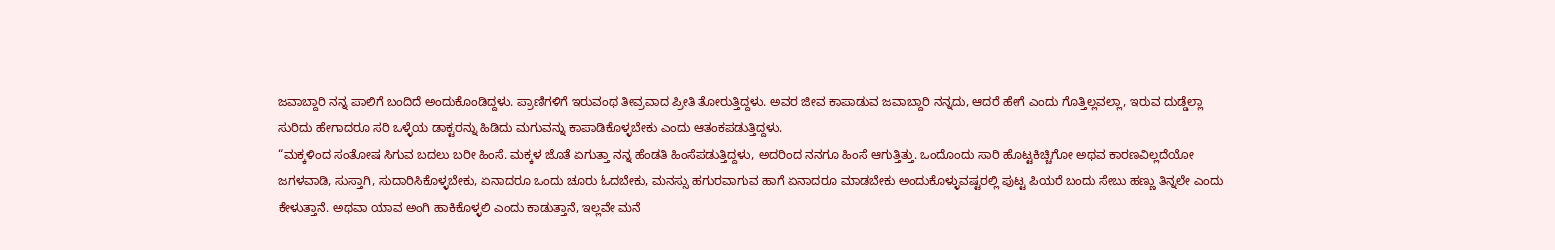ಜವಾಬ್ದಾರಿ ನನ್ನ ಪಾಲಿಗೆ ಬಂದಿದೆ ಅಂದುಕೊಂಡಿದ್ದಳು. ಪ್ರಾಣಿಗಳಿಗೆ ಇರುವಂಥ ತೀವ್ರವಾದ ಪ್ರೀತಿ ತೋರುತ್ತಿದ್ದಳು. ಅವರ ಜೀವ ಕಾಪಾಡುವ ಜವಾಬ್ದಾರಿ ನನ್ನದು, ಆದರೆ ಹೇಗೆ ಎಂದು ಗೊತ್ತಿಲ್ಲವಲ್ಲಾ, ಇರುವ ದುಡ್ಡೆಲ್ಲಾ ಸುರಿದು ಹೇಗಾದರೂ ಸರಿ ಒಳ್ಳೆಯ ಡಾಕ್ಟರನ್ನು ಹಿಡಿದು ಮಗುವನ್ನು ಕಾಪಾಡಿಕೊಳ್ಳಬೇಕು ಎಂದು ಆತಂಕಪಡುತ್ತಿದ್ದಳು.
“ಮಕ್ಕಳಿಂದ ಸಂತೋಷ ಸಿಗುವ ಬದಲು ಬರೀ ಹಿಂಸೆ. ಮಕ್ಕಳ ಜೊತೆ ಏಗುತ್ತಾ ನನ್ನ ಹೆಂಡತಿ ಹಿಂಸೆಪಡುತ್ತಿದ್ದಳು, ಅದರಿಂದ ನನಗೂ ಹಿಂಸೆ ಆಗುತ್ತಿತ್ತು. ಒಂದೊಂದು ಸಾರಿ ಹೊಟ್ಟಕಿಚ್ಚಿಗೋ ಅಥವ ಕಾರಣವಿಲ್ಲದೆಯೋ ಜಗಳವಾಡಿ, ಸುಸ್ತಾಗಿ, ಸುದಾರಿಸಿಕೊಳ್ಳಬೇಕು, ಏನಾದರೂ ಒಂದು ಚೂರು ಓದಬೇಕು, ಮನಸ್ಸು ಹಗುರವಾಗುವ ಹಾಗೆ ಏನಾದರೂ ಮಾಡಬೇಕು ಅಂದುಕೊಳ್ಳುವಷ್ಟರಲ್ಲಿ ಪುಟ್ಟ ಪಿಯರೆ ಬಂದು ಸೇಬು ಹಣ್ಣು ತಿನ್ನಲೇ ಎಂದು ಕೇಳುತ್ತಾನೆ. ಅಥವಾ ಯಾವ ಅಂಗಿ ಹಾಕಿಕೊಳ್ಳಲಿ ಎಂದು ಕಾಡುತ್ತಾನೆ, ಇಲ್ಲವೇ ಮನೆ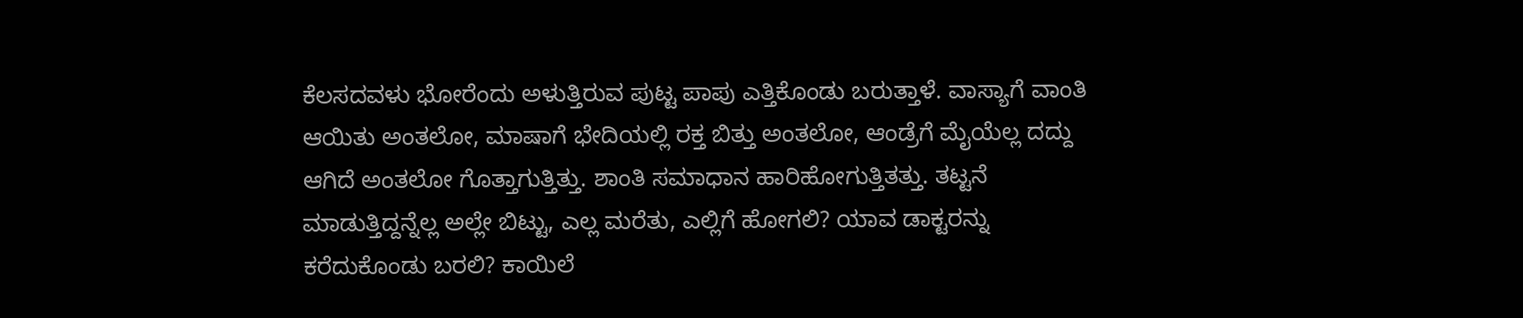ಕೆಲಸದವಳು ಭೋರೆಂದು ಅಳುತ್ತಿರುವ ಪುಟ್ಟ ಪಾಪು ಎತ್ತಿಕೊಂಡು ಬರುತ್ತಾಳೆ. ವಾಸ್ಯಾಗೆ ವಾಂತಿ ಆಯಿತು ಅಂತಲೋ, ಮಾಷಾಗೆ ಭೇದಿಯಲ್ಲಿ ರಕ್ತ ಬಿತ್ತು ಅಂತಲೋ, ಆಂಡ್ರೆಗೆ ಮೈಯೆಲ್ಲ ದದ್ದು ಆಗಿದೆ ಅಂತಲೋ ಗೊತ್ತಾಗುತ್ತಿತ್ತು. ಶಾಂತಿ ಸಮಾಧಾನ ಹಾರಿಹೋಗುತ್ತಿತತ್ತು. ತಟ್ಟನೆ ಮಾಡುತ್ತಿದ್ದನ್ನೆಲ್ಲ ಅಲ್ಲೇ ಬಿಟ್ಟು, ಎಲ್ಲ ಮರೆತು, ಎಲ್ಲಿಗೆ ಹೋಗಲಿ? ಯಾವ ಡಾಕ್ಟರನ್ನು ಕರೆದುಕೊಂಡು ಬರಲಿ? ಕಾಯಿಲೆ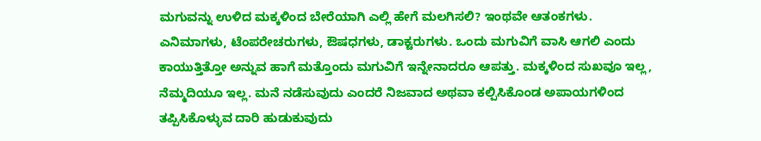ಮಗುವನ್ನು ಉಳಿದ ಮಕ್ಕಳಿಂದ ಬೇರೆಯಾಗಿ ಎಲ್ಲಿ ಹೇಗೆ ಮಲಗಿಸಲಿ? ಇಂಥವೇ ಆತಂಕಗಳು. ಎನಿಮಾಗಳು, ಟೆಂಪರೇಚರುಗಳು, ಔಷಧಗಳು, ಡಾಕ್ಟರುಗಳು. ಒಂದು ಮಗುವಿಗೆ ವಾಸಿ ಆಗಲಿ ಎಂದು ಕಾಯುತ್ತಿತ್ತೋ ಅನ್ನುವ ಹಾಗೆ ಮತ್ತೊಂದು ಮಗುವಿಗೆ ಇನ್ನೇನಾದರೂ ಆಪತ್ತು. ಮಕ್ಕಳಿಂದ ಸುಖವೂ ಇಲ್ಲ, ನೆಮ್ಮದಿಯೂ ಇಲ್ಲ. ಮನೆ ನಡೆಸುವುದು ಎಂದರೆ ನಿಜವಾದ ಅಥವಾ ಕಲ್ಪಿಸಿಕೊಂಡ ಅಪಾಯಗಳಿಂದ ತಪ್ಪಿಸಿಕೊಳ್ಳುವ ದಾರಿ ಹುಡುಕುವುದು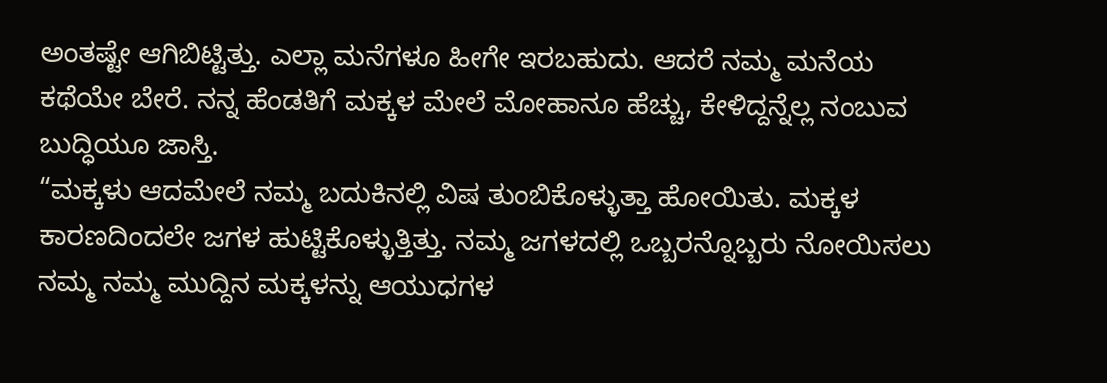ಅಂತಷ್ಟೇ ಆಗಿಬಿಟ್ಟಿತ್ತು. ಎಲ್ಲಾ ಮನೆಗಳೂ ಹೀಗೇ ಇರಬಹುದು. ಆದರೆ ನಮ್ಮ ಮನೆಯ ಕಥೆಯೇ ಬೇರೆ. ನನ್ನ ಹೆಂಡತಿಗೆ ಮಕ್ಕಳ ಮೇಲೆ ಮೋಹಾನೂ ಹೆಚ್ಚು, ಕೇಳಿದ್ದನ್ನೆಲ್ಲ ನಂಬುವ ಬುದ್ಧಿಯೂ ಜಾಸ್ತಿ.
“ಮಕ್ಕಳು ಆದಮೇಲೆ ನಮ್ಮ ಬದುಕಿನಲ್ಲಿ ವಿಷ ತುಂಬಿಕೊಳ್ಳುತ್ತಾ ಹೋಯಿತು. ಮಕ್ಕಳ ಕಾರಣದಿಂದಲೇ ಜಗಳ ಹುಟ್ಟಿಕೊಳ್ಳುತ್ತಿತ್ತು. ನಮ್ಮ ಜಗಳದಲ್ಲಿ ಒಬ್ಬರನ್ನೊಬ್ಬರು ನೋಯಿಸಲು ನಮ್ಮ ನಮ್ಮ ಮುದ್ದಿನ ಮಕ್ಕಳನ್ನು ಆಯುಧಗಳ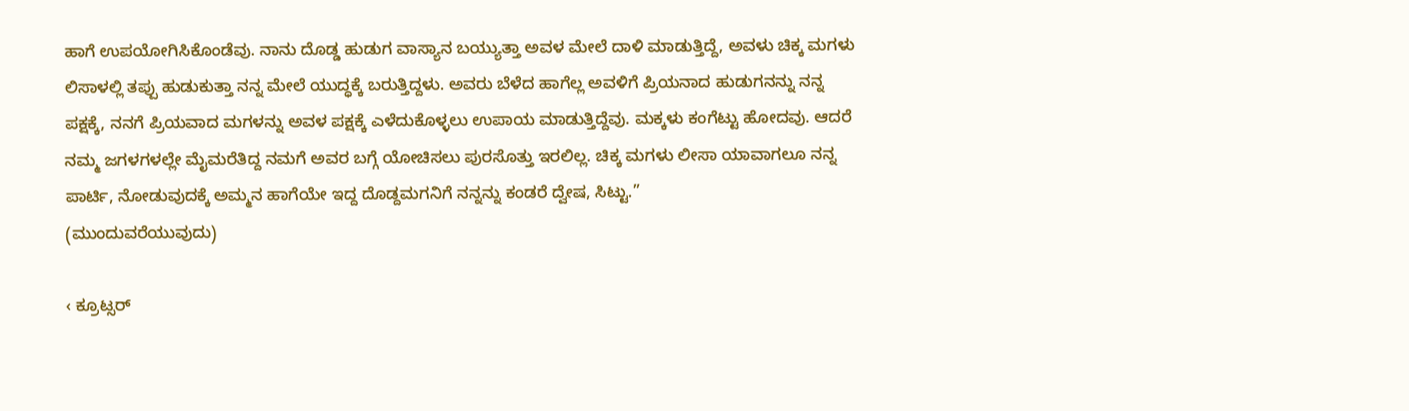ಹಾಗೆ ಉಪಯೋಗಿಸಿಕೊಂಡೆವು. ನಾನು ದೊಡ್ಡ ಹುಡುಗ ವಾಸ್ಯಾನ ಬಯ್ಯುತ್ತಾ ಅವಳ ಮೇಲೆ ದಾಳಿ ಮಾಡುತ್ತಿದ್ದೆ, ಅವಳು ಚಿಕ್ಕ ಮಗಳು ಲಿಸಾಳಲ್ಲಿ ತಪ್ಪು ಹುಡುಕುತ್ತಾ ನನ್ನ ಮೇಲೆ ಯುದ್ಧಕ್ಕೆ ಬರುತ್ತಿದ್ದಳು. ಅವರು ಬೆಳೆದ ಹಾಗೆಲ್ಲ ಅವಳಿಗೆ ಪ್ರಿಯನಾದ ಹುಡುಗನನ್ನು ನನ್ನ ಪಕ್ಷಕ್ಕೆ, ನನಗೆ ಪ್ರಿಯವಾದ ಮಗಳನ್ನು ಅವಳ ಪಕ್ಷಕ್ಕೆ ಎಳೆದುಕೊಳ್ಳಲು ಉಪಾಯ ಮಾಡುತ್ತಿದ್ದೆವು. ಮಕ್ಕಳು ಕಂಗೆಟ್ಟು ಹೋದವು. ಆದರೆ ನಮ್ಮ ಜಗಳಗಳಲ್ಲೇ ಮೈಮರೆತಿದ್ದ ನಮಗೆ ಅವರ ಬಗ್ಗೆ ಯೋಚಿಸಲು ಪುರಸೊತ್ತು ಇರಲಿಲ್ಲ. ಚಿಕ್ಕ ಮಗಳು ಲೀಸಾ ಯಾವಾಗಲೂ ನನ್ನ ಪಾರ್ಟಿ, ನೋಡುವುದಕ್ಕೆ ಅಮ್ಮನ ಹಾಗೆಯೇ ಇದ್ದ ದೊಡ್ದಮಗನಿಗೆ ನನ್ನನ್ನು ಕಂಡರೆ ದ್ವೇಷ, ಸಿಟ್ಟು.”
(ಮುಂದುವರೆಯುವುದು)

‹ ಕ್ರೂಟ್ಸರ್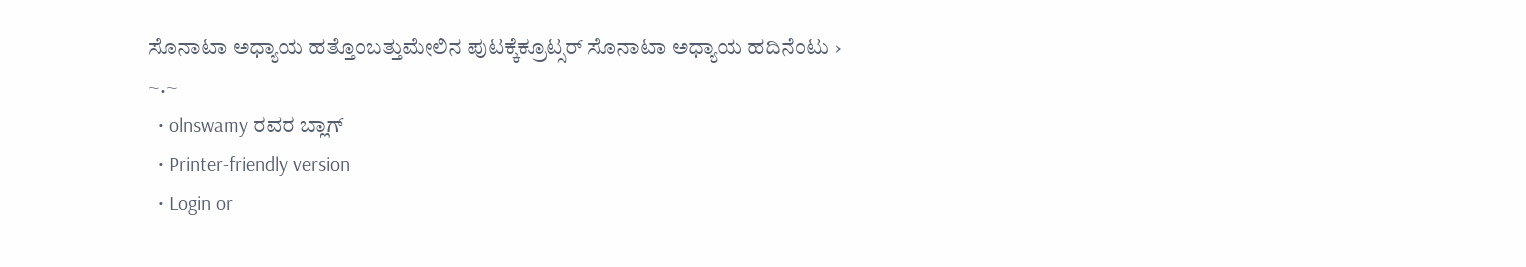ಸೊನಾಟಾ ಅಧ್ಯಾಯ ಹತ್ತೊಂಬತ್ತುಮೇಲಿನ ಪುಟಕ್ಕೆಕ್ರೂಟ್ಸರ್ ಸೊನಾಟಾ ಅಧ್ಯಾಯ ಹದಿನೆಂಟು ›
~.~
  • olnswamy ರವರ ಬ್ಲಾಗ್
  • Printer-friendly version
  • Login or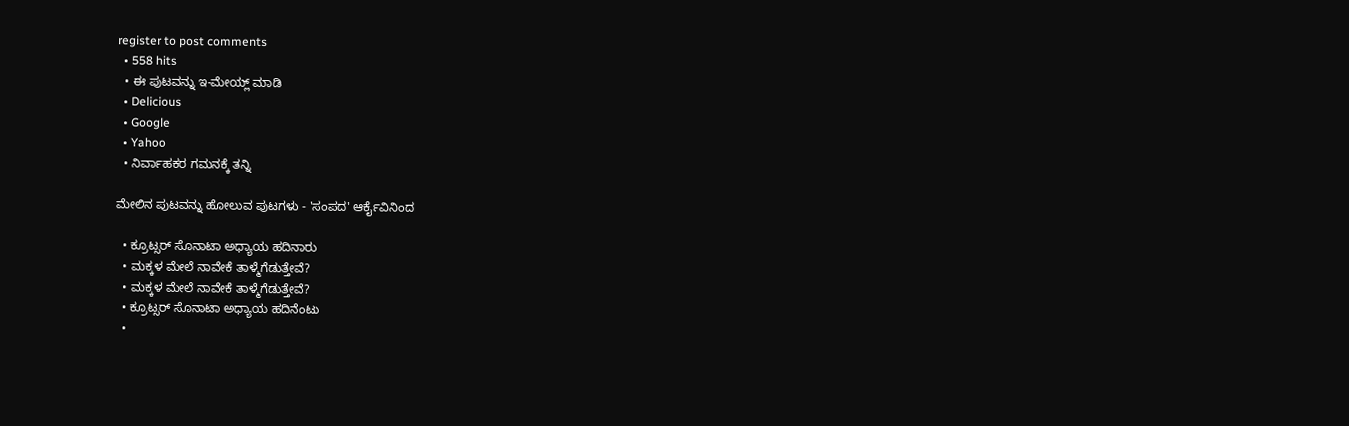register to post comments
  • 558 hits
  • ಈ ಪುಟವನ್ನು ಇ-ಮೇಯ್ಲ್ ಮಾಡಿ
  • Delicious
  • Google
  • Yahoo
  • ನಿರ್ವಾಹಕರ ಗಮನಕ್ಕೆ ತನ್ನಿ

ಮೇಲಿನ ಪುಟವನ್ನು ಹೋಲುವ ಪುಟಗಳು - 'ಸಂಪದ' ಆರ್ಕೈವಿನಿಂದ

  • ಕ್ರೂಟ್ಸರ್ ಸೊನಾಟಾ ಅಧ್ಯಾಯ ಹದಿನಾರು
  • ಮಕ್ಕಳ ಮೇಲೆ ನಾವೇಕೆ ತಾಳ್ಮೆಗೆಡುತ್ತೇವೆ?
  • ಮಕ್ಕಳ ಮೇಲೆ ನಾವೇಕೆ ತಾಳ್ಮೆಗೆಡುತ್ತೇವೆ?
  • ಕ್ರೂಟ್ಸರ್ ಸೊನಾಟಾ ಅಧ್ಯಾಯ ಹದಿನೆಂಟು
  •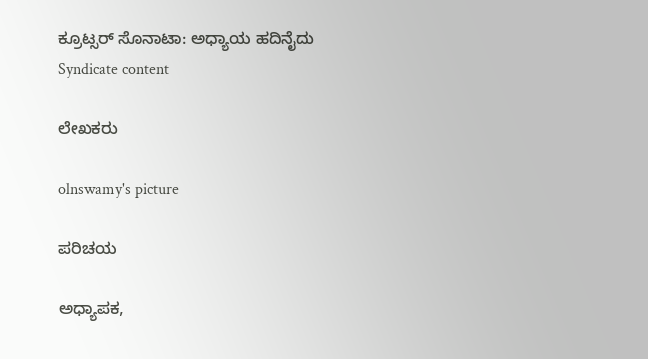ಕ್ರೂಟ್ಸರ್ ಸೊನಾಟಾ: ಅಧ್ಯಾಯ ಹದಿನೈದು
Syndicate content

ಲೇಖಕರು

olnswamy's picture

ಪರಿಚಯ

ಅಧ್ಯಾಪಕ,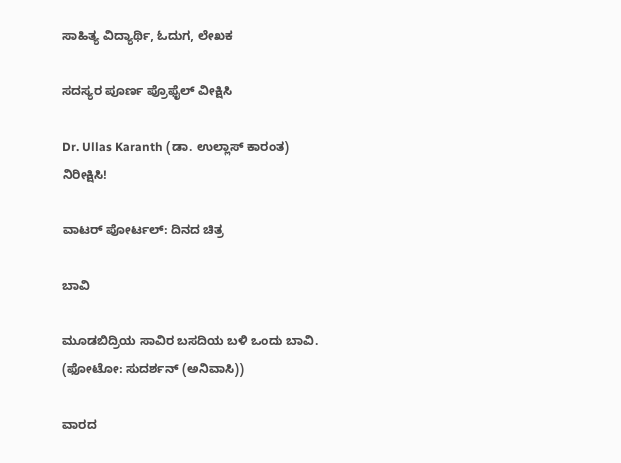ಸಾಹಿತ್ಯ ವಿದ್ಯಾರ್ಥಿ, ಓದುಗ, ಲೇಖಕ

ಸದಸ್ಯರ ಪೂರ್ಣ ಪ್ರೊಫೈಲ್ ವೀಕ್ಷಿಸಿ

Dr. Ullas Karanth (ಡಾ. ಉಲ್ಲಾಸ್ ಕಾರಂತ)
ನಿರೀಕ್ಷಿಸಿ!

ವಾಟರ್ ಪೋರ್ಟಲ್: ದಿನದ ಚಿತ್ರ

ಬಾವಿ

ಮೂಡಬಿದ್ರಿಯ ಸಾವಿರ ಬಸದಿಯ ಬಳಿ ಒಂದು ಬಾವಿ.
(ಫೋಟೋ: ಸುದರ್ಶನ್ (ಅನಿವಾಸಿ))

ವಾರದ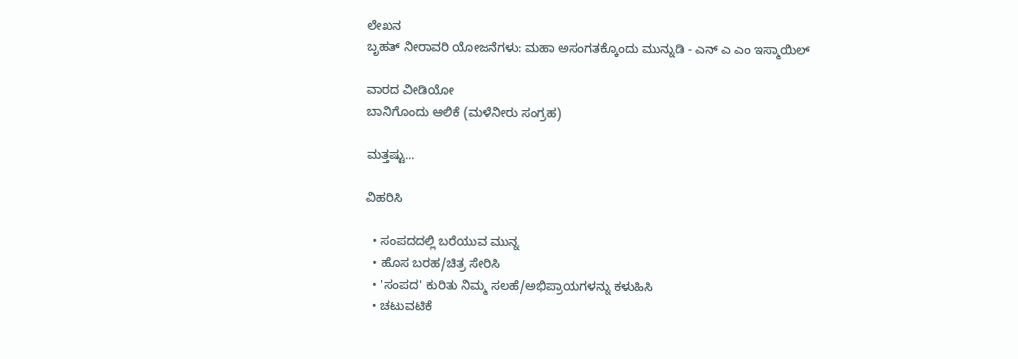ಲೇಖನ
ಬೃಹತ್ ನೀರಾವರಿ ಯೋಜನೆಗಳು: ಮಹಾ ಅಸಂಗತಕ್ಕೊಂದು ಮುನ್ನುಡಿ - ಎನ್ ಎ ಎಂ ಇಸ್ಮಾಯಿಲ್

ವಾರದ ವೀಡಿಯೋ
ಬಾನಿಗೊಂದು ಆಲಿಕೆ (ಮಳೆನೀರು ಸಂಗ್ರಹ)

ಮತ್ತಷ್ಟು...

ವಿಹರಿಸಿ

  • ಸಂಪದದಲ್ಲಿ ಬರೆಯುವ ಮುನ್ನ
  • ಹೊಸ ಬರಹ/ಚಿತ್ರ ಸೇರಿಸಿ
  • 'ಸಂಪದ' ಕುರಿತು ನಿಮ್ಮ ಸಲಹೆ/ಅಭಿಪ್ರಾಯಗಳನ್ನು ಕಳುಹಿಸಿ
  • ಚಟುವಟಿಕೆ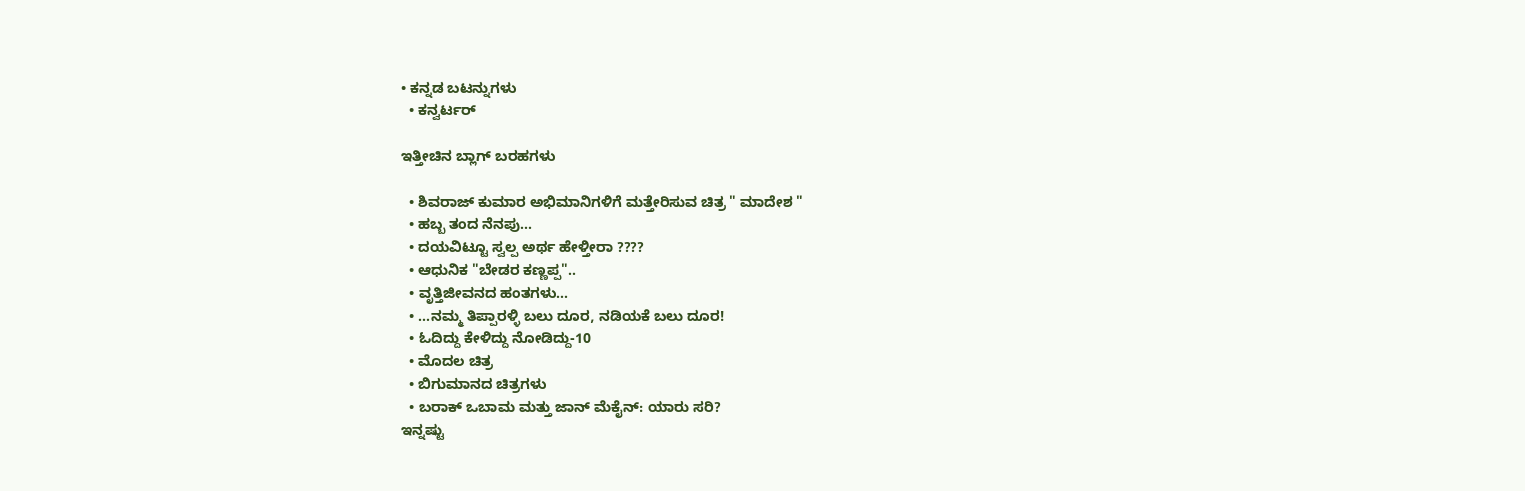• ಕನ್ನಡ ಬಟನ್ನುಗಳು
  • ಕನ್ವರ್ಟರ್

ಇತ್ತೀಚಿನ ಬ್ಲಾಗ್ ಬರಹಗಳು

  • ಶಿವರಾಜ್ ಕುಮಾರ ಅಭಿಮಾನಿಗಳಿಗೆ ಮತ್ತೇರಿಸುವ ಚಿತ್ರ " ಮಾದೇಶ "
  • ಹಬ್ಬ ತಂದ ನೆನಪು...
  • ದಯವಿಟ್ಟೂ ಸ್ವಲ್ಪ ಅರ್ಥ ಹೇಳ್ತೀರಾ ????
  • ಆಧುನಿಕ "ಬೇಡರ ಕಣ್ಣಪ್ಪ"..
  • ವೃತ್ತಿಜೀವನದ ಹಂತಗಳು...
  • ...ನಮ್ಮ ತಿಪ್ಪಾರಳ್ಳಿ ಬಲು ದೂರ, ನಡಿಯಕೆ ಬಲು ದೂರ!
  • ಓದಿದ್ದು ಕೇಳಿದ್ದು ನೋಡಿದ್ದು-10
  • ಮೊದಲ ಚಿತ್ರ
  • ಬಿಗುಮಾನದ ಚಿತ್ರಗಳು
  • ಬರಾಕ್ ಒಬಾಮ ಮತ್ತು ಜಾನ್ ಮೆಕೈನ್: ಯಾರು ಸರಿ?
ಇನ್ನಷ್ಟು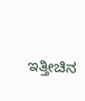ಇತ್ತೀಚಿನ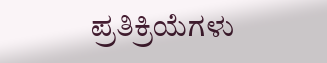ಪ್ರತಿಕ್ರಿಯೆಗಳು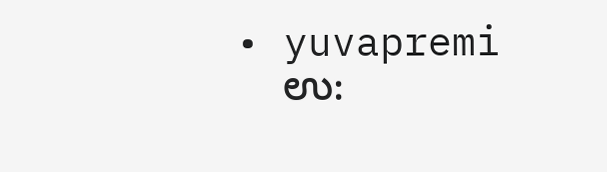• yuvapremi
    ಉ: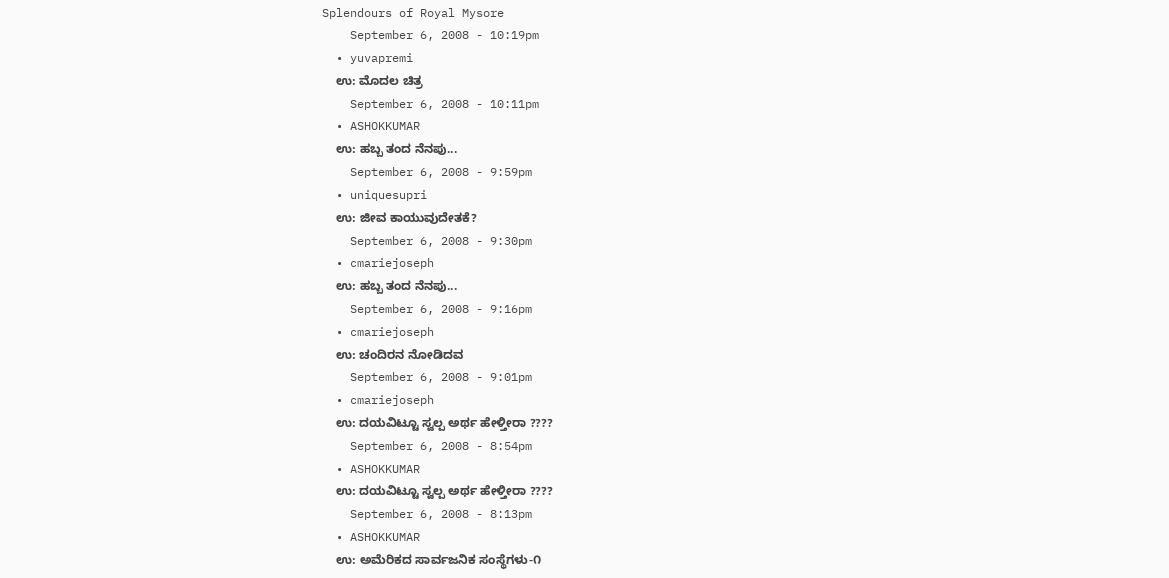Splendours of Royal Mysore
    September 6, 2008 - 10:19pm
  • yuvapremi
    ಉ: ಮೊದಲ ಚಿತ್ರ
    September 6, 2008 - 10:11pm
  • ASHOKKUMAR
    ಉ: ಹಬ್ಬ ತಂದ ನೆನಪು...
    September 6, 2008 - 9:59pm
  • uniquesupri
    ಉ: ಜೀವ ಕಾಯುವುದೇತಕೆ?
    September 6, 2008 - 9:30pm
  • cmariejoseph
    ಉ: ಹಬ್ಬ ತಂದ ನೆನಪು...
    September 6, 2008 - 9:16pm
  • cmariejoseph
    ಉ: ಚಂದಿರನ ನೋಡಿದವ
    September 6, 2008 - 9:01pm
  • cmariejoseph
    ಉ: ದಯವಿಟ್ಟೂ ಸ್ವಲ್ಪ ಅರ್ಥ ಹೇಳ್ತೀರಾ ????
    September 6, 2008 - 8:54pm
  • ASHOKKUMAR
    ಉ: ದಯವಿಟ್ಟೂ ಸ್ವಲ್ಪ ಅರ್ಥ ಹೇಳ್ತೀರಾ ????
    September 6, 2008 - 8:13pm
  • ASHOKKUMAR
    ಉ: ಅಮೆರಿಕದ ಸಾರ್ವಜನಿಕ ಸಂಸ್ಥೆಗಳು-೧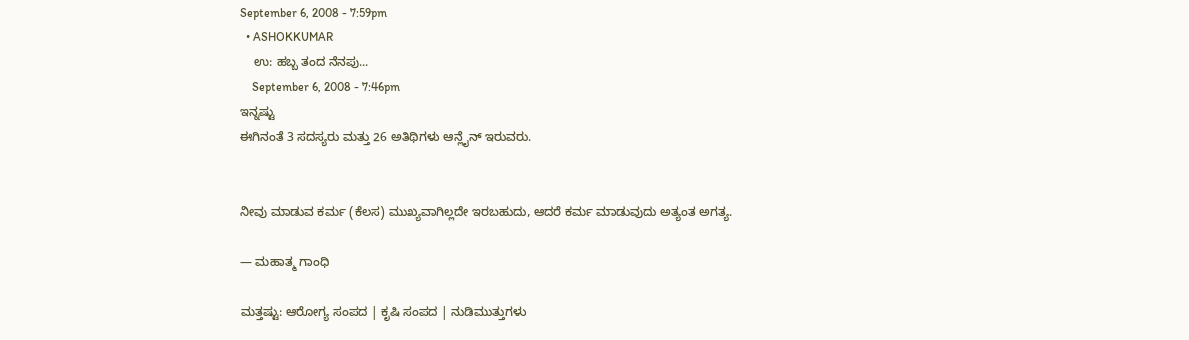September 6, 2008 - 7:59pm
  • ASHOKKUMAR
    ಉ: ಹಬ್ಬ ತಂದ ನೆನಪು...
    September 6, 2008 - 7:46pm
ಇನ್ನಷ್ಟು
ಈಗಿನಂತೆ 3 ಸದಸ್ಯರು ಮತ್ತು 26 ಅತಿಥಿಗಳು ಆನ್ಲೈನ್ ಇರುವರು.


ನೀವು ಮಾಡುವ ಕರ್ಮ (ಕೆಲಸ) ಮುಖ್ಯವಾಗಿಲ್ಲದೇ ಇರಬಹುದು, ಆದರೆ ಕರ್ಮ ಮಾಡುವುದು ಅತ್ಯಂತ ಅಗತ್ಯ.

— ಮಹಾತ್ಮ ಗಾಂಧಿ

ಮತ್ತಷ್ಟು: ಆರೋಗ್ಯ ಸಂಪದ | ಕೃಷಿ ಸಂಪದ | ನುಡಿಮುತ್ತುಗಳು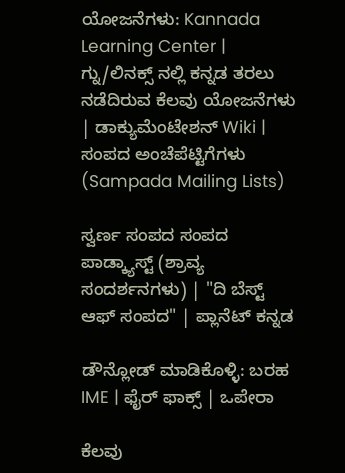ಯೋಜನೆಗಳು: Kannada Learning Center | ಗ್ನು/ಲಿನಕ್ಸ್ ನಲ್ಲಿ ಕನ್ನಡ ತರಲು ನಡೆದಿರುವ ಕೆಲವು ಯೋಜನೆಗಳು | ಡಾಕ್ಯುಮೆಂಟೇಶನ್ Wiki | ಸಂಪದ ಅಂಚೆಪೆಟ್ಟಿಗೆಗಳು (Sampada Mailing Lists)

ಸ್ವರ್ಣ ಸಂಪದ ಸಂಪದ ಪಾಡ್ಕ್ಯಾಸ್ಟ್ (ಶ್ರಾವ್ಯ ಸಂದರ್ಶನಗಳು) | "ದಿ ಬೆಸ್ಟ್ ಆಫ್ ಸಂಪದ" | ಪ್ಲಾನೆಟ್ ಕನ್ನಡ

ಡೌನ್ಲೋಡ್ ಮಾಡಿಕೊಳ್ಳಿ: ಬರಹ IME | ಫೈರ್ ಫಾಕ್ಸ್ | ಒಪೇರಾ

ಕೆಲವು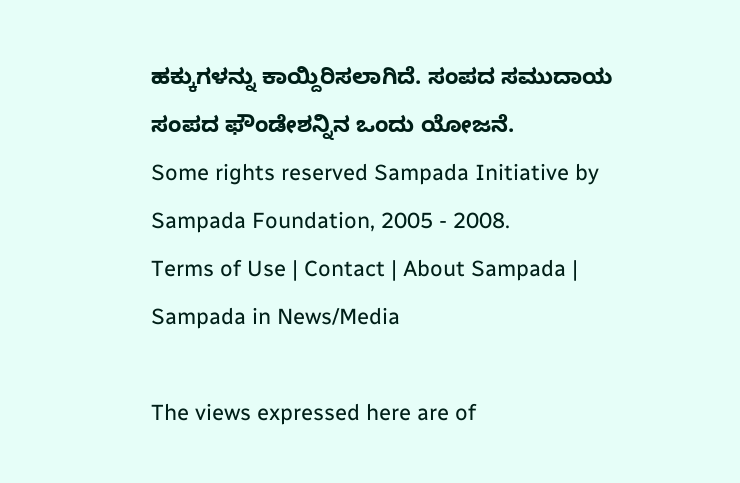ಹಕ್ಕುಗಳನ್ನು ಕಾಯ್ದಿರಿಸಲಾಗಿದೆ. ಸಂಪದ ಸಮುದಾಯ ಸಂಪದ ಫೌಂಡೇಶನ್ನಿನ ಒಂದು ಯೋಜನೆ.
Some rights reserved Sampada Initiative by Sampada Foundation, 2005 - 2008.
Terms of Use | Contact | About Sampada | Sampada in News/Media

The views expressed here are of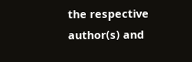the respective author(s) and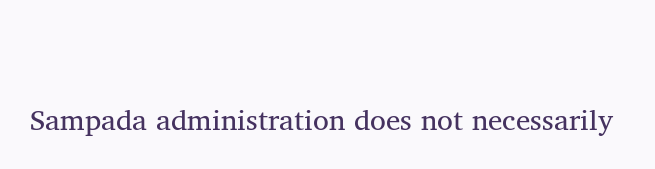Sampada administration does not necessarily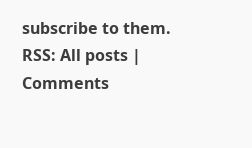subscribe to them.
RSS: All posts | Comments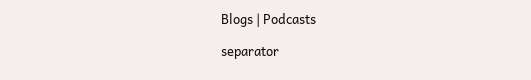Blogs | Podcasts

separator